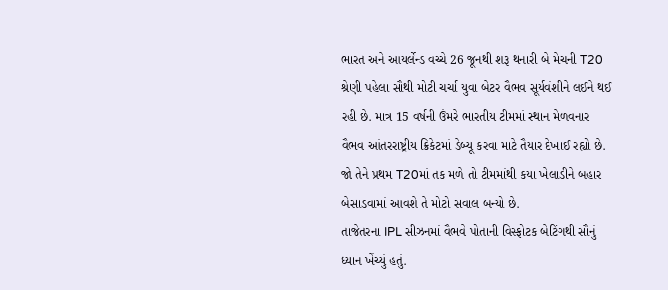ભારત અને આયર્લેન્ડ વચ્ચે 26 જૂનથી શરૂ થનારી બે મેચની T20 શ્રેણી પહેલા સૌથી મોટી ચર્ચા યુવા બેટર વૈભવ સૂર્યવંશીને લઈને થઈ રહી છે. માત્ર 15 વર્ષની ઉંમરે ભારતીય ટીમમાં સ્થાન મેળવનાર વૈભવ આંતરરાષ્ટ્રીય ક્રિકેટમાં ડેબ્યૂ કરવા માટે તૈયાર દેખાઈ રહ્યો છે. જો તેને પ્રથમ T20માં તક મળે તો ટીમમાંથી કયા ખેલાડીને બહાર બેસાડવામાં આવશે તે મોટો સવાલ બન્યો છે.
તાજેતરના IPL સીઝનમાં વૈભવે પોતાની વિસ્ફોટક બેટિંગથી સૌનું ધ્યાન ખેંચ્યું હતું.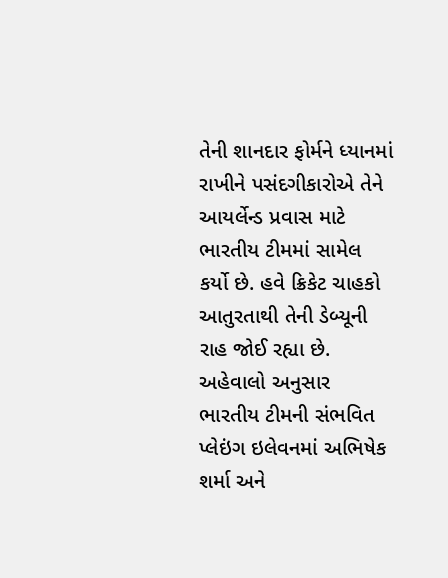તેની શાનદાર ફોર્મને ધ્યાનમાં રાખીને પસંદગીકારોએ તેને આયર્લેન્ડ પ્રવાસ માટે ભારતીય ટીમમાં સામેલ કર્યો છે. હવે ક્રિકેટ ચાહકો આતુરતાથી તેની ડેબ્યૂની રાહ જોઈ રહ્યા છે.
અહેવાલો અનુસાર ભારતીય ટીમની સંભવિત પ્લેઇંગ ઇલેવનમાં અભિષેક શર્મા અને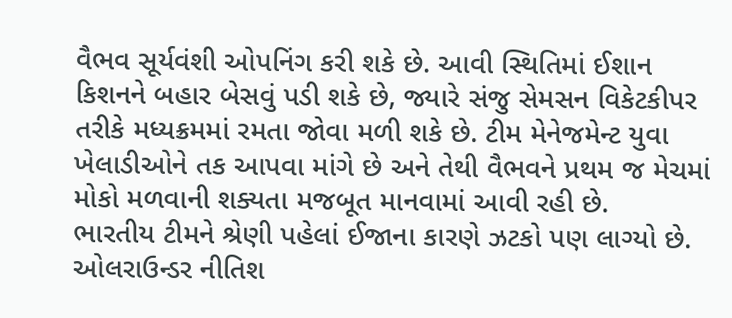વૈભવ સૂર્યવંશી ઓપનિંગ કરી શકે છે. આવી સ્થિતિમાં ઈશાન કિશનને બહાર બેસવું પડી શકે છે, જ્યારે સંજુ સેમસન વિકેટકીપર તરીકે મધ્યક્રમમાં રમતા જોવા મળી શકે છે. ટીમ મેનેજમેન્ટ યુવા ખેલાડીઓને તક આપવા માંગે છે અને તેથી વૈભવને પ્રથમ જ મેચમાં મોકો મળવાની શક્યતા મજબૂત માનવામાં આવી રહી છે.
ભારતીય ટીમને શ્રેણી પહેલાં ઈજાના કારણે ઝટકો પણ લાગ્યો છે. ઓલરાઉન્ડર નીતિશ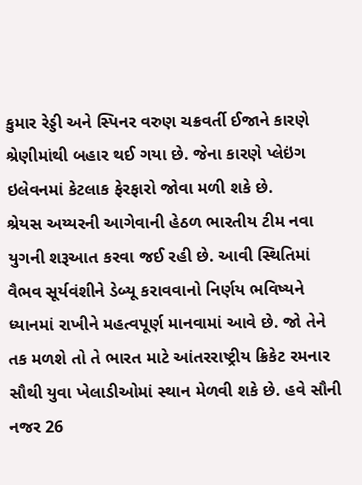કુમાર રેડ્ડી અને સ્પિનર વરુણ ચક્રવર્તી ઈજાને કારણે શ્રેણીમાંથી બહાર થઈ ગયા છે. જેના કારણે પ્લેઇંગ ઇલેવનમાં કેટલાક ફેરફારો જોવા મળી શકે છે.
શ્રેયસ અય્યરની આગેવાની હેઠળ ભારતીય ટીમ નવા યુગની શરૂઆત કરવા જઈ રહી છે. આવી સ્થિતિમાં વૈભવ સૂર્યવંશીને ડેબ્યૂ કરાવવાનો નિર્ણય ભવિષ્યને ધ્યાનમાં રાખીને મહત્વપૂર્ણ માનવામાં આવે છે. જો તેને તક મળશે તો તે ભારત માટે આંતરરાષ્ટ્રીય ક્રિકેટ રમનાર સૌથી યુવા ખેલાડીઓમાં સ્થાન મેળવી શકે છે. હવે સૌની નજર 26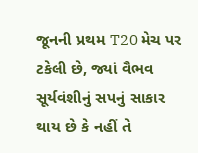જૂનની પ્રથમ T20 મેચ પર ટકેલી છે, જ્યાં વૈભવ સૂર્યવંશીનું સપનું સાકાર થાય છે કે નહીં તે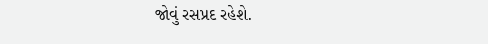જોવું રસપ્રદ રહેશે.